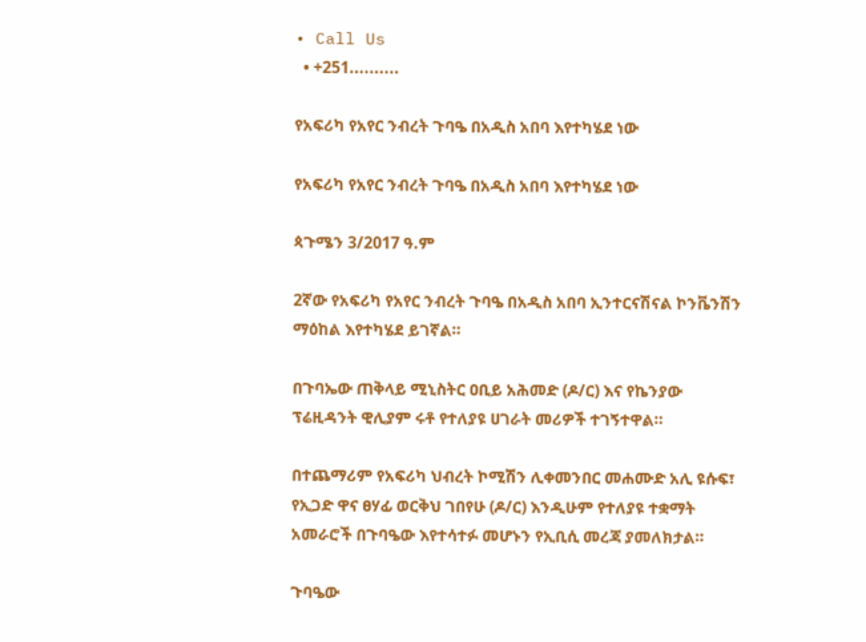• Call Us
  • +251..........

የአፍሪካ የአየር ንብረት ጉባዔ በአዲስ አበባ እየተካሄደ ነው

የአፍሪካ የአየር ንብረት ጉባዔ በአዲስ አበባ እየተካሄደ ነው

ጳጉሜን 3/2017 ዓ.ም

2ኛው የአፍሪካ የአየር ንብረት ጉባዔ በአዲስ አበባ ኢንተርናሽናል ኮንቬንሽን ማዕከል እየተካሄደ ይገኛል።

በጉባኤው ጠቅላይ ሚኒስትር ዐቢይ አሕመድ (ዶ/ር) እና የኬንያው ፕሬዚዳንት ዊሊያም ሩቶ የተለያዩ ሀገራት መሪዎች ተገኝተዋል።

በተጨማሪም የአፍሪካ ህብረት ኮሚሽን ሊቀመንበር መሐሙድ አሊ ዩሱፍ፣ የኢጋድ ዋና ፀሃፊ ወርቅህ ገበየሁ (ዶ/ር) እንዲሁም የተለያዩ ተቋማት አመራሮች በጉባዔው እየተሳተፉ መሆኑን የኢቢሲ መረጃ ያመለክታል።

ጉባዔው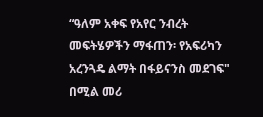“ዓለም አቀፍ የአየር ንብረት መፍትሄዎችን ማፋጠን፡ የአፍሪካን አረንጓዴ ልማት በፋይናንስ መደገፍ" በሚል መሪ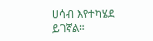ሀሳብ እየተካሄደ ይገኛል።